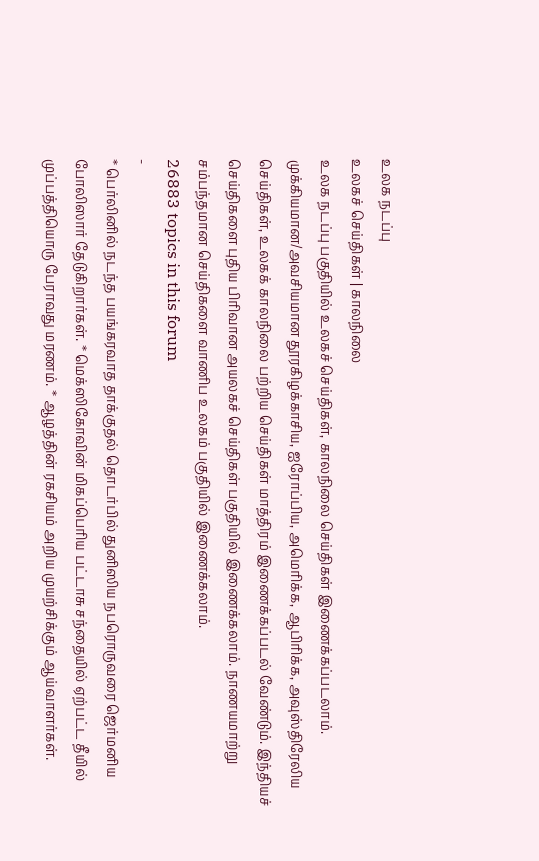உலக நடப்பு
உலகச் செய்திகள் | காலநிலை
உலக நடப்பு பகுதியில் உலகச் செய்திகள், காலநிலை செய்திகள் இணைக்கப்படலாம்.
முக்கியமான/அவசியமான தூரகிழக்காசிய, ஐரோப்பிய, அமெரிக்க, ஆபிரிக்க, அவுஸ்திரேலிய செய்திகள், உலகக் காலநிலை பற்றிய செய்திகள் மாத்திரம் இணைக்கப்படல் வேண்டும். இந்தியச் செய்திகளை புதிய பிரிவான அயலகச் செய்திகள் பகுதியில் இணைக்கலாம். நாணயமாற்று சம்பந்தமான செய்திகளை வாணிப உலகம் பகுதியில் இணைக்கலாம்.
26883 topics in this forum
-
* பெர்லினில் நடந்த பயங்கரவாத தாக்குதல் தொடர்பில் துனிஸிய நபரொருவரை ஜெர்மனிய போலிஸார் தேடுகிறார்கள். * மெக்ஸிகோவின் மிகப்பெரிய பட்டாசு சந்தையில் ஏற்பட்ட தீயில் முப்பத்தியொரு பேராவது மரணம். * ஆழத்தின் ரகசியம் அறிய முயற்சிக்கும் ஆய்வாளர்கள்.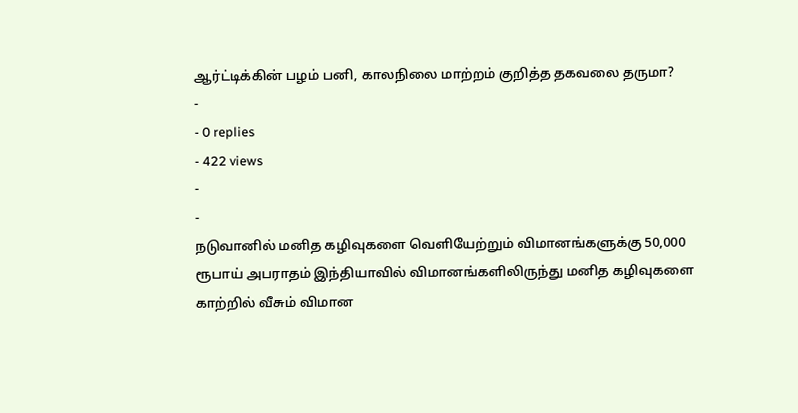ஆர்ட்டிக்கின் பழம் பனி, காலநிலை மாற்றம் குறித்த தகவலை தருமா?
-
- 0 replies
- 422 views
-
-
நடுவானில் மனித கழிவுகளை வெளியேற்றும் விமானங்களுக்கு 50,000 ரூபாய் அபராதம் இந்தியாவில் விமானங்களிலிருந்து மனித கழிவுகளை காற்றில் வீசும் விமான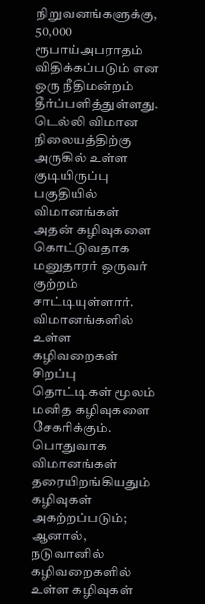நிறுவனங்களுக்கு, 50,000 ரூபாய்அபராதம் விதிக்கப்படும் என ஒரு நீதிமன்றம் தீர்ப்பளித்துள்ளது. டெல்லி விமான நிலையத்திற்கு அருகில் உள்ள குடியிருப்பு பகுதியில் விமானங்கள் அதன் கழிவுகளை கொட்டுவதாக மனுதாரர் ஒருவர் குற்றம் சாட்டியுள்ளார். விமானங்களில் உள்ள கழிவறைகள் சிறப்பு தொட்டிகள் மூலம் மனித கழிவுகளை சேகரிக்கும். பொதுவாக விமானங்கள் தரையிறங்கியதும் கழிவுகள் அகற்றப்படும்; ஆனால், நடுவானில் கழிவறைகளில் உள்ள கழிவுகள்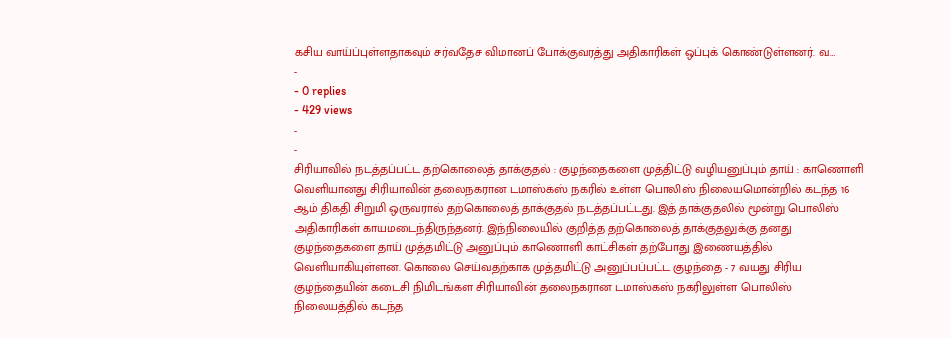கசிய வாய்ப்புள்ளதாகவும் சர்வதேச விமானப் போக்குவரத்து அதிகாரிகள் ஒப்புக் கொண்டுள்ளனர். வ…
-
- 0 replies
- 429 views
-
-
சிரியாவில் நடத்தப்பட்ட தற்கொலைத் தாக்குதல் : குழந்தைகளை முத்திட்டு வழியனுப்பும் தாய் : காணொளி வெளியானது சிரியாவின் தலைநகரான டமாஸ்கஸ் நகரில் உள்ள பொலிஸ் நிலையமொன்றில் கடந்த 16 ஆம் திகதி சிறுமி ஒருவரால் தற்கொலைத் தாக்குதல் நடத்தப்பட்டது. இத் தாக்குதலில் மூன்று பொலிஸ் அதிகாரிகள் காயமடைந்திருந்தனர். இந்நிலையில் குறித்த தற்கொலைத் தாக்குதலுக்கு தனது குழந்தைகளை தாய் முத்தமிட்டு அனுப்பும் காணொளி காட்சிகள் தற்போது இணையத்தில் வெளியாகியுள்ளன. கொலை செய்வதற்காக முத்தமிட்டு அனுப்பப்பட்ட குழந்தை - 7 வயது சிரிய குழந்தையின் கடைசி நிமிடங்கள சிரியாவின் தலைநகரான டமாஸ்கஸ் நகரிலுள்ள பொலிஸ் நிலையத்தில் கடந்த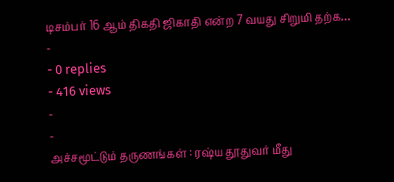டிசம்பர் 16 ஆம் திகதி ஜிகாதி என்ற 7 வயது சிறுமி தற்க…
-
- 0 replies
- 416 views
-
-
அச்சமூட்டும் தருணங்கள் : ரஷ்ய தூதுவர் மீது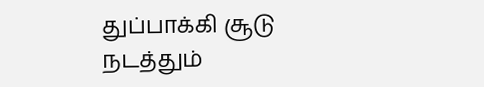துப்பாக்கி சூடு நடத்தும்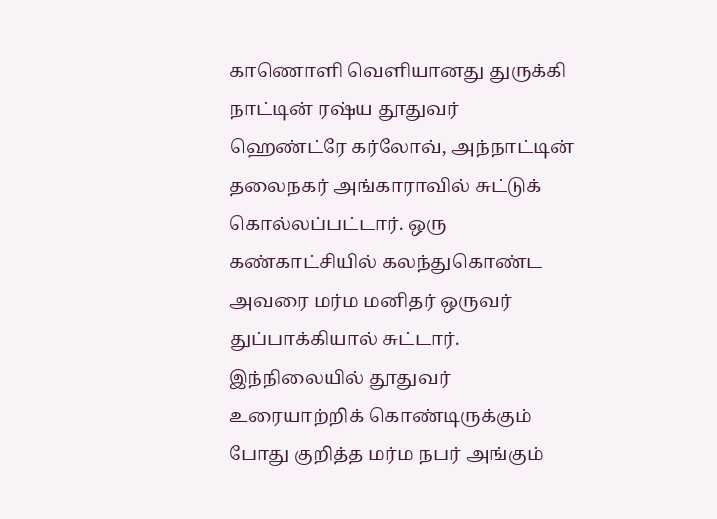காணொளி வெளியானது துருக்கி நாட்டின் ரஷ்ய தூதுவர் ஹெண்ட்ரே கர்லோவ், அந்நாட்டின் தலைநகர் அங்காராவில் சுட்டுக் கொல்லப்பட்டார். ஒரு கண்காட்சியில் கலந்துகொண்ட அவரை மர்ம மனிதர் ஒருவர் துப்பாக்கியால் சுட்டார். இந்நிலையில் தூதுவர் உரையாற்றிக் கொண்டிருக்கும் போது குறித்த மர்ம நபர் அங்கும்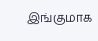இங்குமாக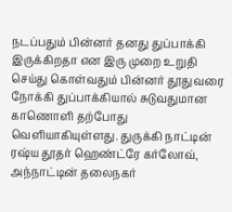நடப்பதும் பின்னர் தனது துப்பாக்கி இருக்கிறதா என இரு முறை உறுதி செய்து கொள்வதும் பின்னர் தூதுவரை நோக்கி துப்பாக்கியால் சுடுவதுமான காணொளி தற்போது வெளியாகியுள்ளது. துருக்கி நாட்டின் ரஷ்ய தூதர் ஹெண்ட்ரே கர்லோவ், அந்நாட்டின் தலைநகர்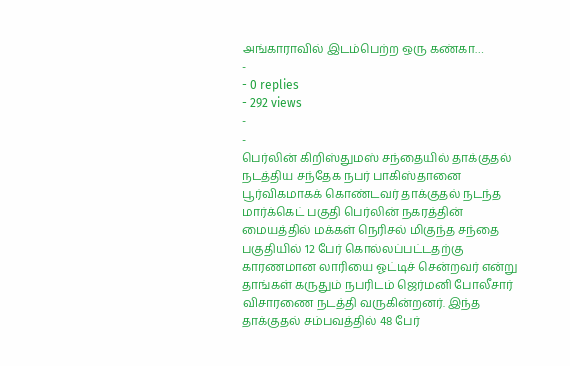அங்காராவில் இடம்பெற்ற ஒரு கண்கா…
-
- 0 replies
- 292 views
-
-
பெர்லின் கிறிஸ்துமஸ் சந்தையில் தாக்குதல் நடத்திய சந்தேக நபர் பாகிஸ்தானை பூர்விகமாகக் கொண்டவர் தாக்குதல் நடந்த மார்க்கெட் பகுதி பெர்லின் நகரத்தின் மையத்தில் மக்கள் நெரிசல் மிகுந்த சந்தை பகுதியில் 12 பேர் கொல்லப்பட்டதற்கு காரணமான லாரியை ஓட்டிச் சென்றவர் என்று தாங்கள் கருதும் நபரிடம் ஜெர்மனி போலீசார் விசாரணை நடத்தி வருகின்றனர். இந்த தாக்குதல் சம்பவத்தில் 48 பேர்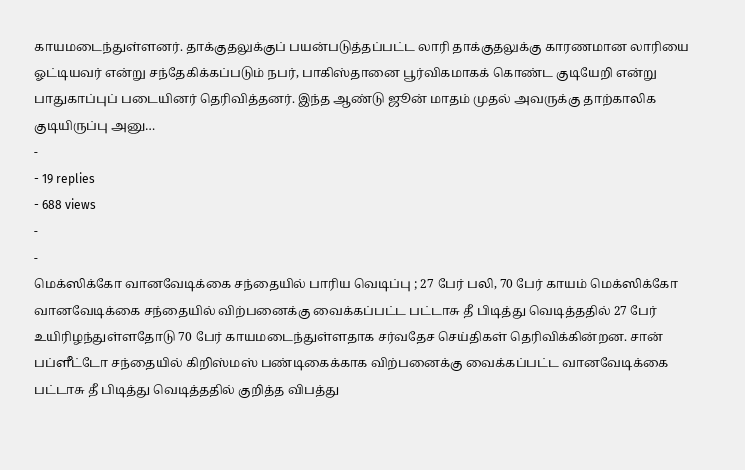காயமடைந்துள்ளனர். தாக்குதலுக்குப் பயன்படுத்தப்பட்ட லாரி தாக்குதலுக்கு காரணமான லாரியை ஓட்டியவர் என்று சந்தேகிக்கப்படும் நபர், பாகிஸ்தானை பூர்விகமாகக் கொண்ட குடியேறி என்று பாதுகாப்புப் படையினர் தெரிவித்தனர். இந்த ஆண்டு ஜூன் மாதம் முதல் அவருக்கு தாற்காலிக குடியிருப்பு அனு…
-
- 19 replies
- 688 views
-
-
மெக்ஸிக்கோ வானவேடிக்கை சந்தையில் பாரிய வெடிப்பு ; 27 பேர் பலி, 70 பேர் காயம் மெக்ஸிக்கோ வானவேடிக்கை சந்தையில் விற்பனைக்கு வைக்கப்பட்ட பட்டாசு தீ பிடித்து வெடித்ததில் 27 பேர் உயிரிழந்துள்ளதோடு 70 பேர் காயமடைந்துள்ளதாக சர்வதேச செய்திகள் தெரிவிக்கின்றன. சான் பப்ளீட்டோ சந்தையில் கிறிஸ்மஸ் பண்டிகைக்காக விற்பனைக்கு வைக்கப்பட்ட வானவேடிக்கை பட்டாசு தீ பிடித்து வெடித்ததில் குறித்த விபத்து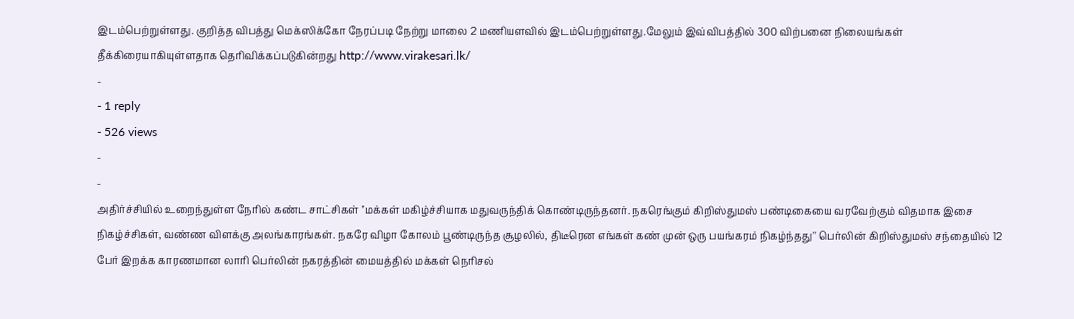இடம்பெற்றுள்ளது. குறித்த விபத்து மெக்ஸிக்கோ நேரப்படி நேற்று மாலை 2 மணியளவில் இடம்பெற்றுள்ளது.மேலும் இவ்விபத்தில் 300 விற்பனை நிலையங்கள் தீக்கிரையாகியுள்ளதாக தெரிவிக்கப்படுகின்றது http://www.virakesari.lk/
-
- 1 reply
- 526 views
-
-
அதிர்ச்சியில் உறைந்துள்ள நேரில் கண்ட சாட்சிகள் ''மக்கள் மகிழ்ச்சியாக மதுவருந்திக் கொண்டிருந்தனர். நகரெங்கும் கிறிஸ்துமஸ் பண்டிகையை வரவேற்கும் விதமாக இசை நிகழ்ச்சிகள், வண்ண விளக்கு அலங்காரங்கள். நகரே விழா கோலம் பூண்டிருந்த சூழலில், திடீரென எங்கள் கண் முன் ஒரு பயங்கரம் நிகழ்ந்தது'' பெர்லின் கிறிஸ்துமஸ் சந்தையில் 12 பேர் இறக்க காரணமான லாரி பெர்லின் நகரத்தின் மையத்தில் மக்கள் நெரிசல்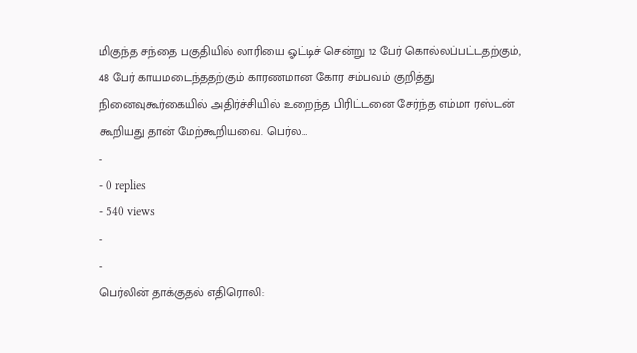மிகுந்த சந்தை பகுதியில் லாரியை ஓட்டிச் சென்று 12 பேர் கொல்லப்பட்டதற்கும், 48 பேர் காயமடைந்ததற்கும் காரணமான கோர சம்பவம் குறித்து நினைவுகூர்கையில் அதிர்ச்சியில் உறைந்த பிரிட்டனை சேர்ந்த எம்மா ரஸ்டன் கூறியது தான் மேற்கூறியவை. பெர்ல…
-
- 0 replies
- 540 views
-
-
பெர்லின் தாக்குதல் எதிரொலி: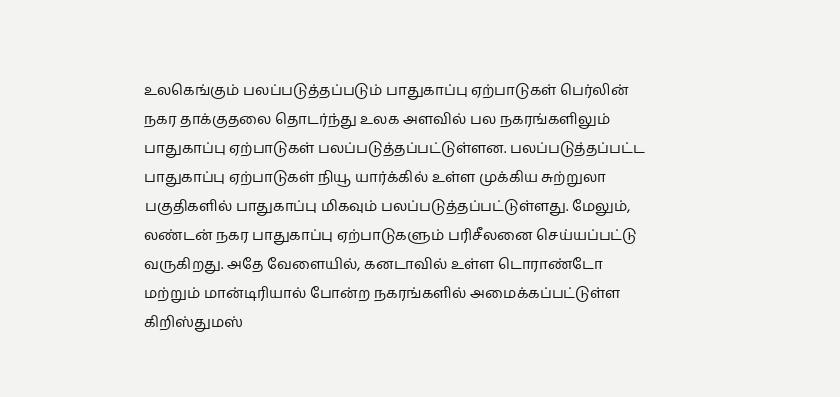உலகெங்கும் பலப்படுத்தப்படும் பாதுகாப்பு ஏற்பாடுகள் பெர்லின் நகர தாக்குதலை தொடர்ந்து உலக அளவில் பல நகரங்களிலும் பாதுகாப்பு ஏற்பாடுகள் பலப்படுத்தப்பட்டுள்ளன. பலப்படுத்தப்பட்ட பாதுகாப்பு ஏற்பாடுகள் நியூ யார்க்கில் உள்ள முக்கிய சுற்றுலா பகுதிகளில் பாதுகாப்பு மிகவும் பலப்படுத்தப்பட்டுள்ளது. மேலும், லண்டன் நகர பாதுகாப்பு ஏற்பாடுகளும் பரிசீலனை செய்யப்பட்டு வருகிறது. அதே வேளையில், கனடாவில் உள்ள டொராண்டோ மற்றும் மான்டிரியால் போன்ற நகரங்களில் அமைக்கப்பட்டுள்ள கிறிஸ்துமஸ்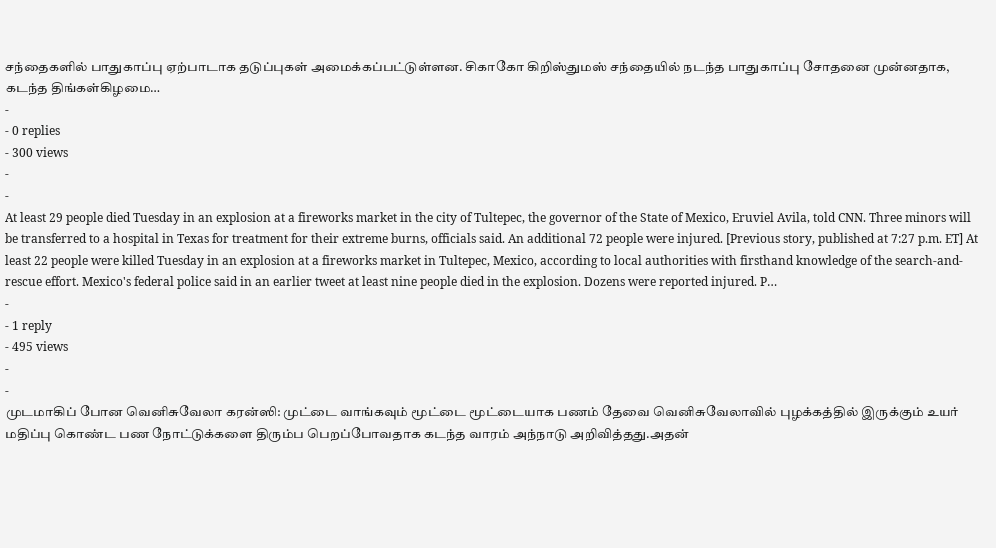சந்தைகளில் பாதுகாப்பு ஏற்பாடாக தடுப்புகள் அமைக்கப்பட்டுள்ளன. சிகாகோ கிறிஸ்துமஸ் சந்தையில் நடந்த பாதுகாப்பு சோதனை முன்னதாக, கடந்த திங்கள்கிழமை…
-
- 0 replies
- 300 views
-
-
At least 29 people died Tuesday in an explosion at a fireworks market in the city of Tultepec, the governor of the State of Mexico, Eruviel Avila, told CNN. Three minors will be transferred to a hospital in Texas for treatment for their extreme burns, officials said. An additional 72 people were injured. [Previous story, published at 7:27 p.m. ET] At least 22 people were killed Tuesday in an explosion at a fireworks market in Tultepec, Mexico, according to local authorities with firsthand knowledge of the search-and-rescue effort. Mexico's federal police said in an earlier tweet at least nine people died in the explosion. Dozens were reported injured. P…
-
- 1 reply
- 495 views
-
-
முடமாகிப் போன வெனிசுவேலா கரன்ஸி: முட்டை வாங்கவும் மூட்டை மூட்டையாக பணம் தேவை வெனிசுவேலாவில் புழக்கத்தில் இருக்கும் உயர் மதிப்பு கொண்ட பண நோட்டுக்களை திரும்ப பெறப்போவதாக கடந்த வாரம் அந்நாடு அறிவித்தது.அதன்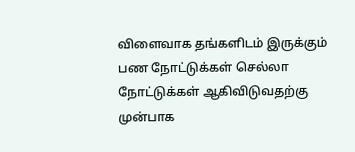விளைவாக தங்களிடம் இருக்கும் பண நோட்டுக்கள் செல்லா நோட்டுக்கள் ஆகிவிடுவதற்கு முன்பாக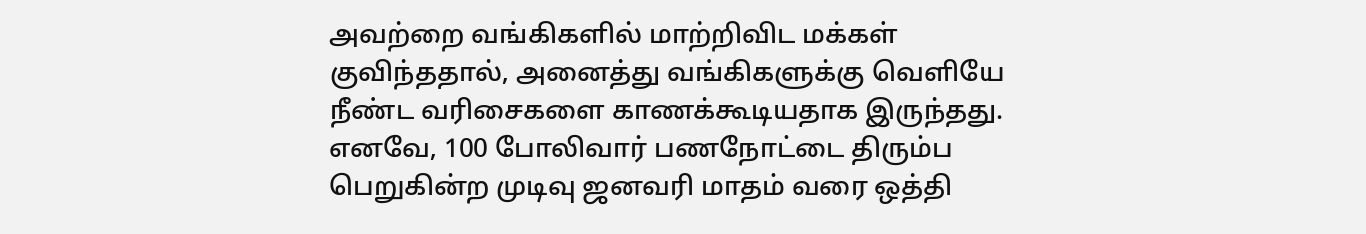அவற்றை வங்கிகளில் மாற்றிவிட மக்கள் குவிந்ததால், அனைத்து வங்கிகளுக்கு வெளியே நீண்ட வரிசைகளை காணக்கூடியதாக இருந்தது. எனவே, 100 போலிவார் பணநோட்டை திரும்ப பெறுகின்ற முடிவு ஜனவரி மாதம் வரை ஒத்தி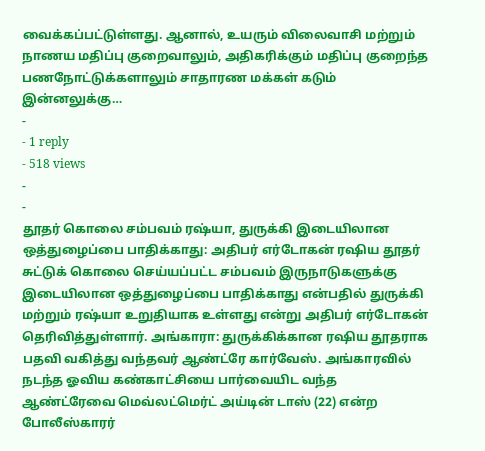வைக்கப்பட்டுள்ளது. ஆனால், உயரும் விலைவாசி மற்றும் நாணய மதிப்பு குறைவாலும், அதிகரிக்கும் மதிப்பு குறைந்த பணநோட்டுக்களாலும் சாதாரண மக்கள் கடும் இன்னலுக்கு…
-
- 1 reply
- 518 views
-
-
தூதர் கொலை சம்பவம் ரஷ்யா, துருக்கி இடையிலான ஒத்துழைப்பை பாதிக்காது: அதிபர் எர்டோகன் ரஷிய தூதர் சுட்டுக் கொலை செய்யப்பட்ட சம்பவம் இருநாடுகளுக்கு இடையிலான ஒத்துழைப்பை பாதிக்காது என்பதில் துருக்கி மற்றும் ரஷ்யா உறுதியாக உள்ளது என்று அதிபர் எர்டோகன் தெரிவித்துள்ளார். அங்காரா: துருக்கிக்கான ரஷிய தூதராக பதவி வகித்து வந்தவர் ஆண்ட்ரே கார்வேஸ். அங்காரவில் நடந்த ஓவிய கண்காட்சியை பார்வையிட வந்த ஆண்ட்ரேவை மெவ்லட்மெர்ட் அய்டின் டாஸ் (22) என்ற போலீஸ்காரர்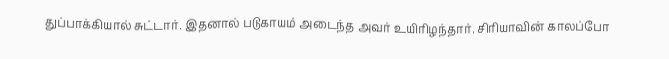துப்பாக்கியால் சுட்டார். இதனால் படுகாயம் அடைந்த அவர் உயிரிழந்தார். சிரியாவின் காலப்போ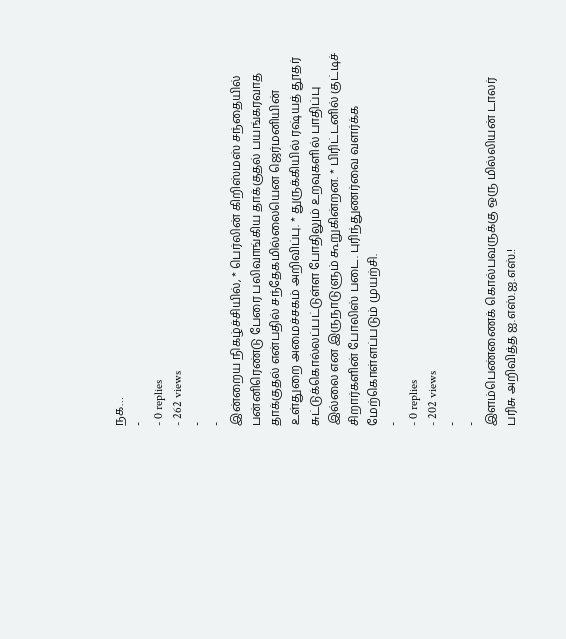நக…
-
- 0 replies
- 262 views
-
-
இன்றைய நிகழ்ச்சியில், * பெர்லின் கிறிஸ்மஸ் சந்தையில் பன்னிரெண்டு பேரை பலிவாங்கிய தாக்குதல் பயங்கரவாத தாக்குதல் என்பதில் சந்தேகமில்லையென ஜெர்மனியின் உள்துறை அமைச்சகம் அறிவிப்பு. * துருக்கியில் ரஷ்யத் தூதர் சுட்டுக்கொல்லப்பட்டுள்ள போதிலும் உறவுகளில் பாதிப்பு இல்லை என இருநாடுளும் கூறுகின்றன. * பிரிட்டனில் குட்டிச் சிறார்களின் போலிஸ் படை. புரிந்துணர்வை வளர்க்க மேற்கொள்ளப்படும் முயற்சி.
-
- 0 replies
- 202 views
-
-
இளம்பெண்ணைக் கொல்பவருக்கு ஒரு மில்லியன் டாலர் பரிசு அறிவித்த ஐ.எஸ்.ஐ.எஸ்.!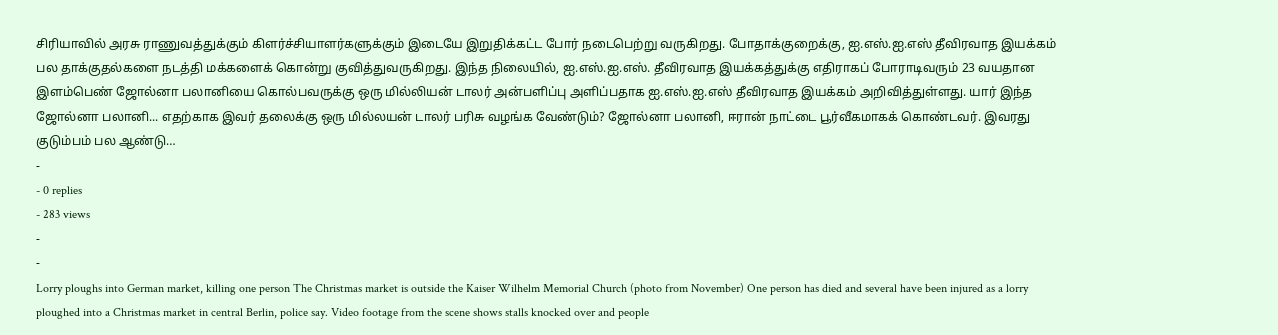சிரியாவில் அரசு ராணுவத்துக்கும் கிளர்ச்சியாளர்களுக்கும் இடையே இறுதிக்கட்ட போர் நடைபெற்று வருகிறது. போதாக்குறைக்கு, ஐ.எஸ்.ஐ.எஸ் தீவிரவாத இயக்கம் பல தாக்குதல்களை நடத்தி மக்களைக் கொன்று குவித்துவருகிறது. இந்த நிலையில், ஐ.எஸ்.ஐ.எஸ். தீவிரவாத இயக்கத்துக்கு எதிராகப் போராடிவரும் 23 வயதான இளம்பெண் ஜோல்னா பலானியை கொல்பவருக்கு ஒரு மில்லியன் டாலர் அன்பளிப்பு அளிப்பதாக ஐ.எஸ்.ஐ.எஸ் தீவிரவாத இயக்கம் அறிவித்துள்ளது. யார் இந்த ஜோல்னா பலானி... எதற்காக இவர் தலைக்கு ஒரு மில்லயன் டாலர் பரிசு வழங்க வேண்டும்? ஜோல்னா பலானி, ஈரான் நாட்டை பூர்வீகமாகக் கொண்டவர். இவரது குடும்பம் பல ஆண்டு…
-
- 0 replies
- 283 views
-
-
Lorry ploughs into German market, killing one person The Christmas market is outside the Kaiser Wilhelm Memorial Church (photo from November) One person has died and several have been injured as a lorry ploughed into a Christmas market in central Berlin, police say. Video footage from the scene shows stalls knocked over and people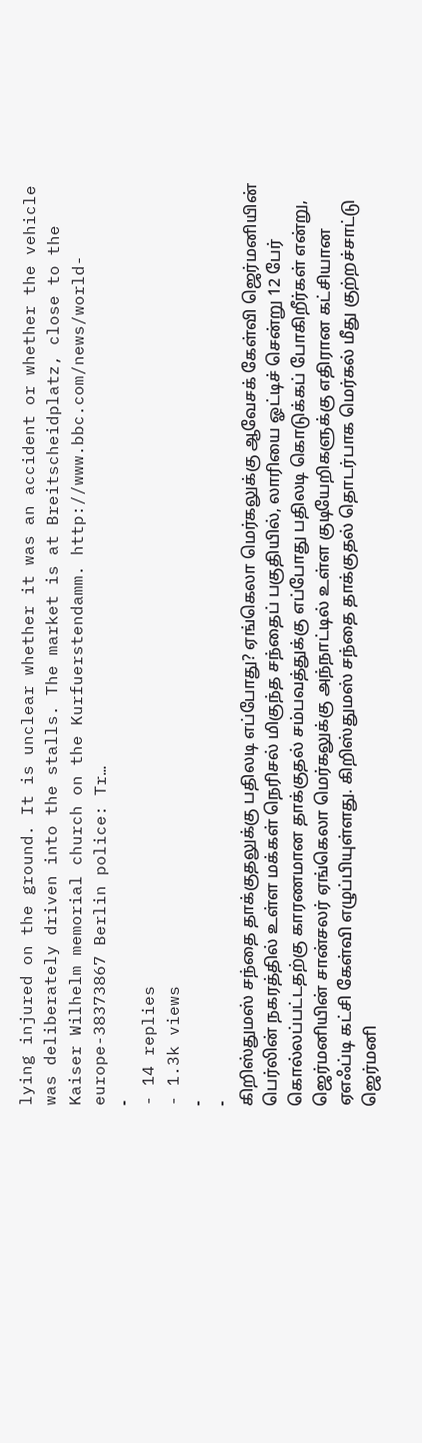lying injured on the ground. It is unclear whether it was an accident or whether the vehicle was deliberately driven into the stalls. The market is at Breitscheidplatz, close to the Kaiser Wilhelm memorial church on the Kurfuerstendamm. http://www.bbc.com/news/world-europe-38373867 Berlin police: Tr…
-
- 14 replies
- 1.3k views
-
-
கிறிஸ்துமஸ் சந்தை தாக்குதலுக்கு பதிலடி எப்போது? ஏங்கெலா மெர்கலுக்கு ஆவேசக் கேள்வி ஜெர்மனியின் பெர்லின் நகரத்தில் உள்ள மக்கள் நெரிசல் மிகுந்த சந்தைப் பகுதியில், லாரியை ஓட்டிச் சென்று 12 பேர் கொல்லப்பட்டதற்கு காரணமான தாக்குதல் சம்பவத்துக்கு எப்போது பதிலடி கொடுக்கப் போகிறீர்கள் என்று, ஜெர்மனியின் சான்சலர் ஏங்கெலா மெர்கலுக்கு அந்நாட்டில் உள்ள குடியேறிகளுக்கு எதிரான கட்சியான ஏஎஃப்டி கட்சி கேள்வி எழுப்பியுள்ளது. கிறிஸ்துமஸ் சந்தை தாக்குதல் தொடர்பாக மெர்கல் மீது குற்றச்சாட்டு ஜெர்மனி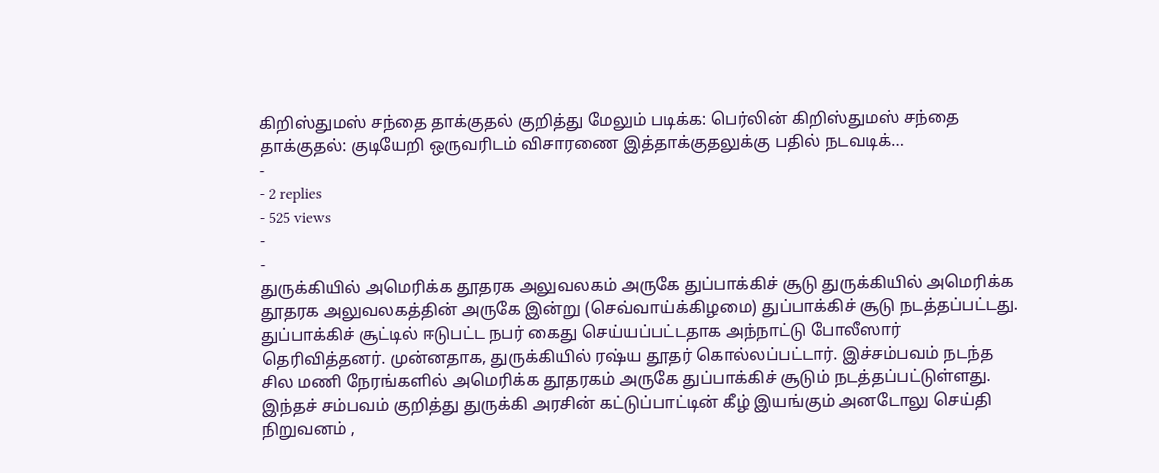கிறிஸ்துமஸ் சந்தை தாக்குதல் குறித்து மேலும் படிக்க: பெர்லின் கிறிஸ்துமஸ் சந்தை தாக்குதல்: குடியேறி ஒருவரிடம் விசாரணை இத்தாக்குதலுக்கு பதில் நடவடிக்…
-
- 2 replies
- 525 views
-
-
துருக்கியில் அமெரிக்க தூதரக அலுவலகம் அருகே துப்பாக்கிச் சூடு துருக்கியில் அமெரிக்க தூதரக அலுவலகத்தின் அருகே இன்று (செவ்வாய்க்கிழமை) துப்பாக்கிச் சூடு நடத்தப்பட்டது. துப்பாக்கிச் சூட்டில் ஈடுபட்ட நபர் கைது செய்யப்பட்டதாக அந்நாட்டு போலீஸார் தெரிவித்தனர். முன்னதாக, துருக்கியில் ரஷ்ய தூதர் கொல்லப்பட்டார். இச்சம்பவம் நடந்த சில மணி நேரங்களில் அமெரிக்க தூதரகம் அருகே துப்பாக்கிச் சூடும் நடத்தப்பட்டுள்ளது. இந்தச் சம்பவம் குறித்து துருக்கி அரசின் கட்டுப்பாட்டின் கீழ் இயங்கும் அனடோலு செய்தி நிறுவனம் ,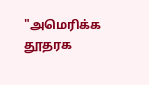"அமெரிக்க தூதரக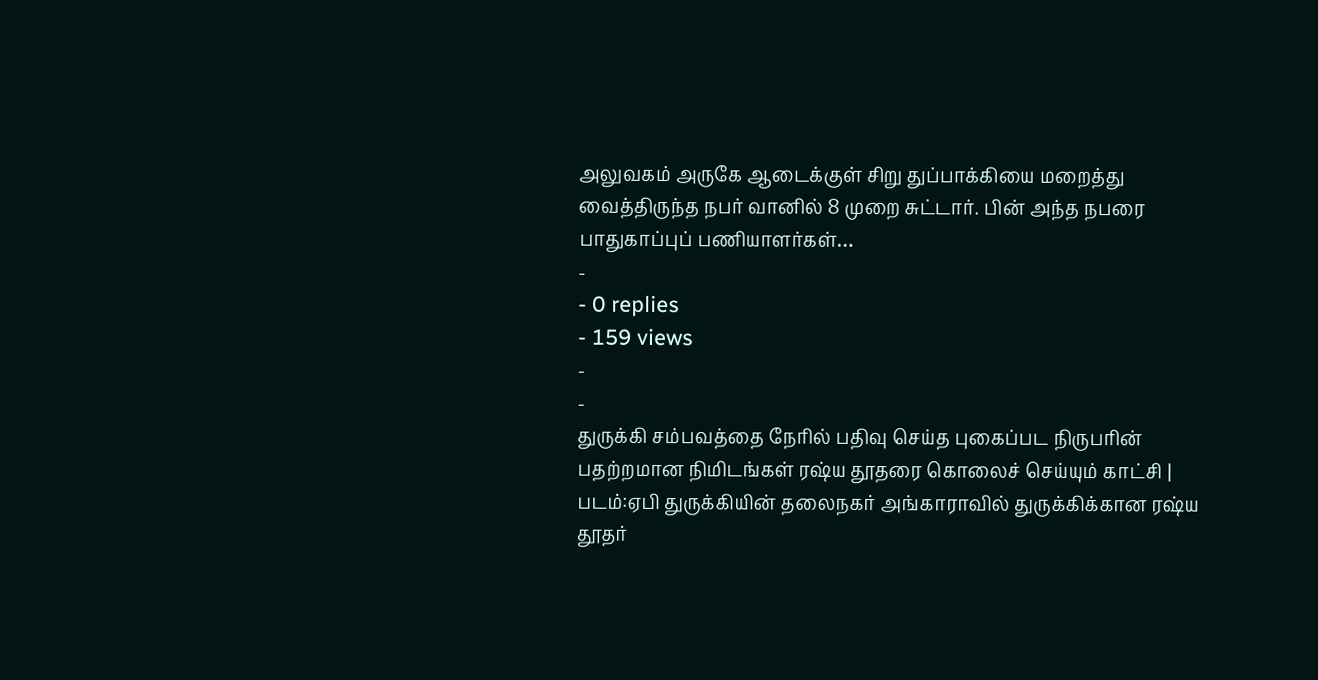அலுவகம் அருகே ஆடைக்குள் சிறு துப்பாக்கியை மறைத்து வைத்திருந்த நபர் வானில் 8 முறை சுட்டார். பின் அந்த நபரை பாதுகாப்புப் பணியாளர்கள்…
-
- 0 replies
- 159 views
-
-
துருக்கி சம்பவத்தை நேரில் பதிவு செய்த புகைப்பட நிருபரின் பதற்றமான நிமிடங்கள் ரஷ்ய தூதரை கொலைச் செய்யும் காட்சி | படம்:ஏபி துருக்கியின் தலைநகர் அங்காராவில் துருக்கிக்கான ரஷ்ய தூதர்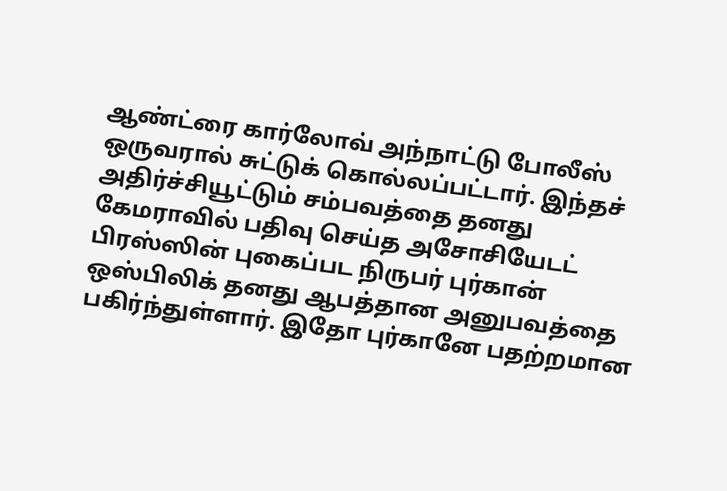ஆண்ட்ரை கார்லோவ் அந்நாட்டு போலீஸ் ஒருவரால் சுட்டுக் கொல்லப்பட்டார். இந்தச் அதிர்ச்சியூட்டும் சம்பவத்தை தனது கேமராவில் பதிவு செய்த அசோசியேடட் பிரஸ்ஸின் புகைப்பட நிருபர் புர்கான் ஒஸ்பிலிக் தனது ஆபத்தான அனுபவத்தை பகிர்ந்துள்ளார். இதோ புர்கானே பதற்றமான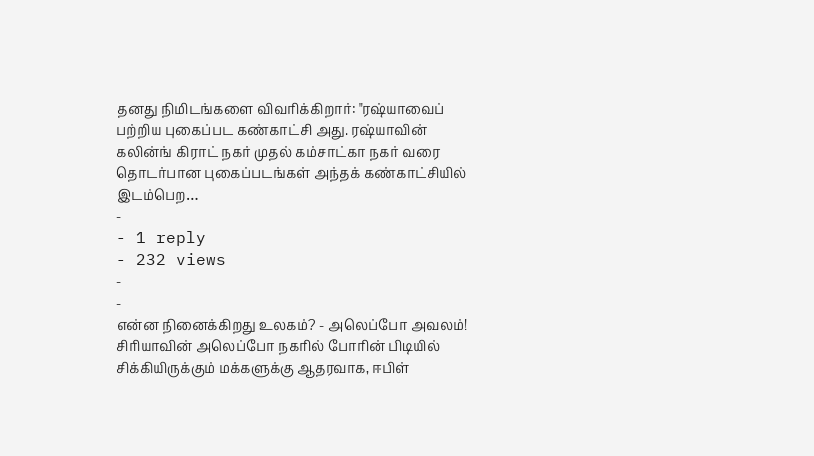தனது நிமிடங்களை விவரிக்கிறார்: "ரஷ்யாவைப் பற்றிய புகைப்பட கண்காட்சி அது. ரஷ்யாவின் கலின்ங் கிராட் நகர் முதல் கம்சாட்கா நகர் வரை தொடர்பான புகைப்படங்கள் அந்தக் கண்காட்சியில் இடம்பெற…
-
- 1 reply
- 232 views
-
-
என்ன நினைக்கிறது உலகம்? - அலெப்போ அவலம்! சிரியாவின் அலெப்போ நகரில் போரின் பிடியில் சிக்கியிருக்கும் மக்களுக்கு ஆதரவாக, ஈபிள்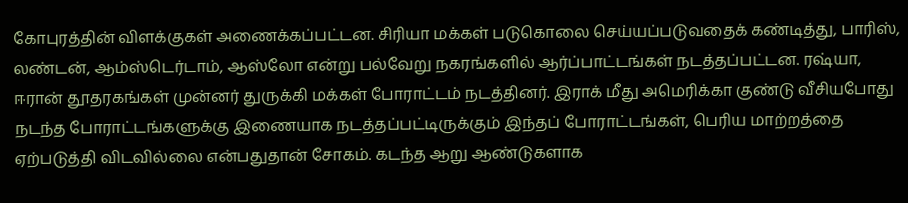கோபுரத்தின் விளக்குகள் அணைக்கப்பட்டன. சிரியா மக்கள் படுகொலை செய்யப்படுவதைக் கண்டித்து, பாரிஸ், லண்டன், ஆம்ஸ்டெர்டாம், ஆஸ்லோ என்று பல்வேறு நகரங்களில் ஆர்ப்பாட்டங்கள் நடத்தப்பட்டன. ரஷ்யா, ஈரான் தூதரகங்கள் முன்னர் துருக்கி மக்கள் போராட்டம் நடத்தினர். இராக் மீது அமெரிக்கா குண்டு வீசியபோது நடந்த போராட்டங்களுக்கு இணையாக நடத்தப்பட்டிருக்கும் இந்தப் போராட்டங்கள், பெரிய மாற்றத்தை ஏற்படுத்தி விடவில்லை என்பதுதான் சோகம். கடந்த ஆறு ஆண்டுகளாக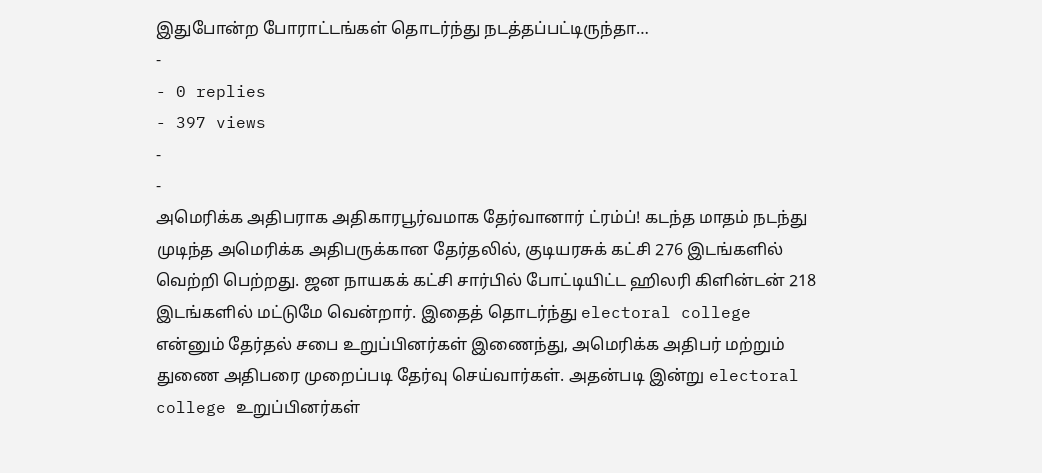இதுபோன்ற போராட்டங்கள் தொடர்ந்து நடத்தப்பட்டிருந்தா…
-
- 0 replies
- 397 views
-
-
அமெரிக்க அதிபராக அதிகாரபூர்வமாக தேர்வானார் ட்ரம்ப்! கடந்த மாதம் நடந்து முடிந்த அமெரிக்க அதிபருக்கான தேர்தலில், குடியரசுக் கட்சி 276 இடங்களில் வெற்றி பெற்றது. ஜன நாயகக் கட்சி சார்பில் போட்டியிட்ட ஹிலரி கிளின்டன் 218 இடங்களில் மட்டுமே வென்றார். இதைத் தொடர்ந்து electoral college என்னும் தேர்தல் சபை உறுப்பினர்கள் இணைந்து, அமெரிக்க அதிபர் மற்றும் துணை அதிபரை முறைப்படி தேர்வு செய்வார்கள். அதன்படி இன்று electoral college உறுப்பினர்கள்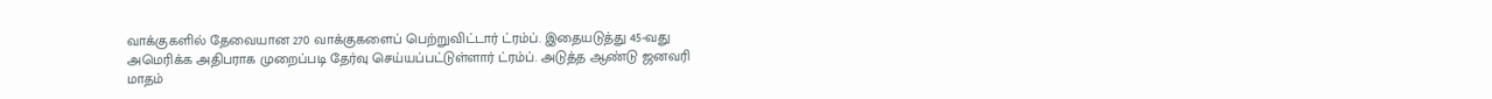வாக்குகளில் தேவையான 270 வாக்குகளைப் பெற்றுவிட்டார் ட்ரம்ப். இதையடுத்து 45-வது அமெரிக்க அதிபராக முறைப்படி தேர்வு செய்யப்பட்டுள்ளார் ட்ரம்ப். அடுத்த ஆண்டு ஜனவரி மாதம்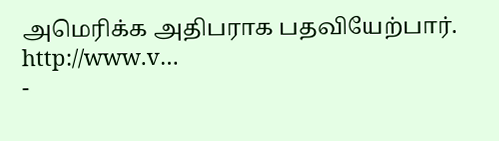அமெரிக்க அதிபராக பதவியேற்பார். http://www.v…
-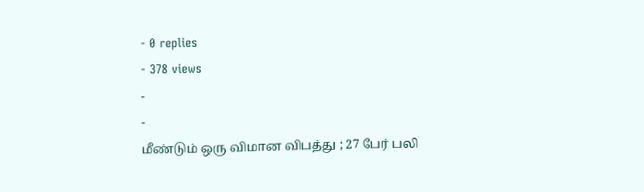- 0 replies
- 378 views
-
-
மீண்டும் ஒரு விமான விபத்து ; 27 பேர் பலி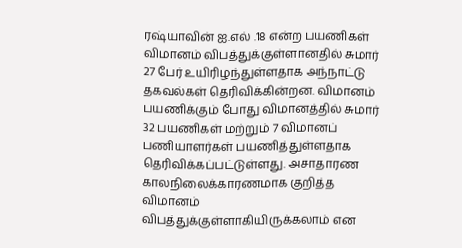ரஷ்யாவின் ஐ.எல் .18 என்ற பயணிகள் விமானம் விபத்துக்குள்ளானதில் சுமார் 27 பேர் உயிரிழந்துள்ளதாக அந்நாட்டு தகவல்கள் தெரிவிக்கின்றன. விமானம் பயணிக்கும் போது விமானத்தில் சுமார் 32 பயணிகள் மற்றும் 7 விமானப் பணியாளர்கள் பயணித்துள்ளதாக தெரிவிக்கப்பட்டுள்ளது. அசாதாரண காலநிலைக்காரணமாக குறித்த விமானம் விபத்துக்குள்ளாகியிருக்கலாம் என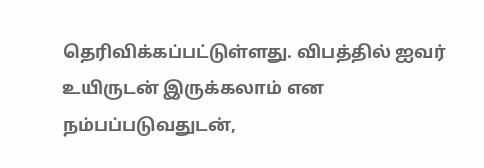தெரிவிக்கப்பட்டுள்ளது. விபத்தில் ஐவர் உயிருடன் இருக்கலாம் என நம்பப்படுவதுடன்,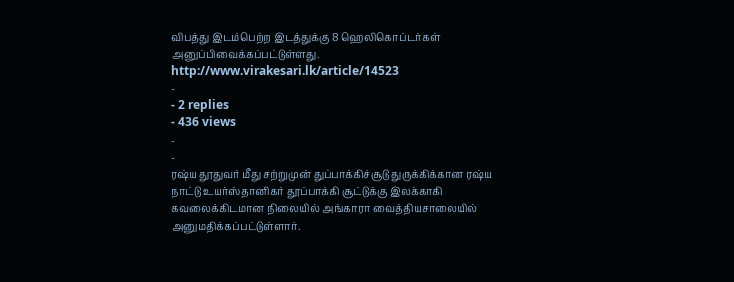விபத்து இடம்பெற்ற இடத்துக்கு 8 ஹெலிகொப்டர்கள் அனுப்பிவைக்கப்பட்டுள்ளது. http://www.virakesari.lk/article/14523
-
- 2 replies
- 436 views
-
-
ரஷ்ய தூதுவர் மீது சற்றுமுன் துப்பாக்கிச்சூடு துருக்கிக்கான ரஷ்ய நாட்டு உயர்ஸ்தானிகர் தூப்பாக்கி சூட்டுக்கு இலக்காகி கவலைக்கிடமான நிலையில் அங்காரா வைத்தியசாலையில் அனுமதிக்கப்பட்டுள்ளார்.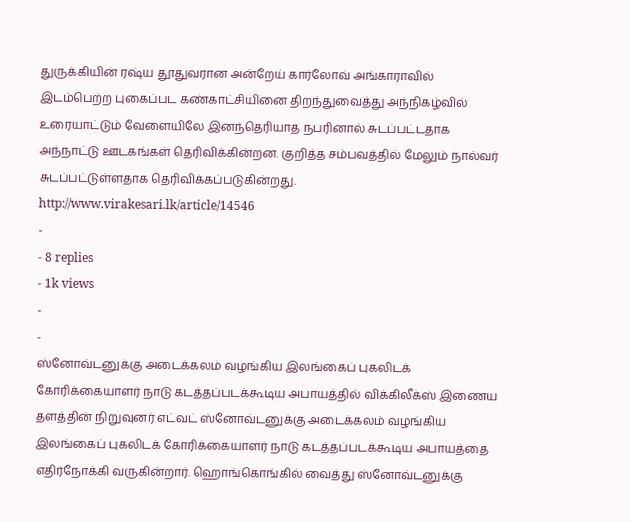துருக்கியின் ரஷ்ய தூதுவரான அன்றேய் கார்லோவ் அங்காராவில் இடம்பெற்ற புகைப்பட கண்காட்சியினை திறந்துவைத்து அந்நிகழ்வில் உரையாட்டும் வேளையிலே இனந்தெரியாத நபரினால் சுடப்பட்டதாக அந்நாட்டு ஊடகங்கள் தெரிவிக்கின்றன. குறித்த சம்பவத்தில் மேலும் நால்வர் சுடப்பட்டுள்ளதாக தெரிவிக்கப்படுகின்றது. http://www.virakesari.lk/article/14546
-
- 8 replies
- 1k views
-
-
ஸ்னோவ்டனுக்கு அடைக்கலம் வழங்கிய இலங்கைப் புகலிடக் கோரிக்கையாளர் நாடு கடத்தப்படக்கூடிய அபாயத்தில் விக்கிலீக்ஸ் இணைய தளத்தின் நிறுவுனர் எட்வட் ஸ்னோவ்டனுக்கு அடைக்கலம் வழங்கிய இலங்கைப் புகலிடக் கோரிக்கையாளர் நாடு கடத்தப்படக்கூடிய அபாயத்தை எதிர்நோக்கி வருகின்றார். ஹொங்கொங்கில் வைத்து ஸ்னோவ்டனுக்கு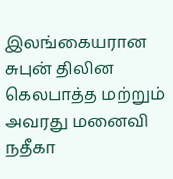இலங்கையரான சுபுன் திலின கெலபாத்த மற்றும் அவரது மனைவி நதீகா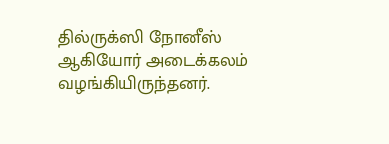தில்ருக்ஸி நோனீஸ் ஆகியோர் அடைக்கலம் வழங்கியிருந்தனர்.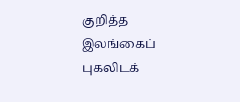குறித்த இலங்கைப் புகலிடக்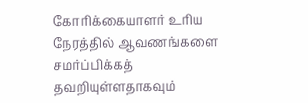கோரிக்கையாளர் உரிய நேரத்தில் ஆவணங்களை சமர்ப்பிக்கத் தவறியுள்ளதாகவும்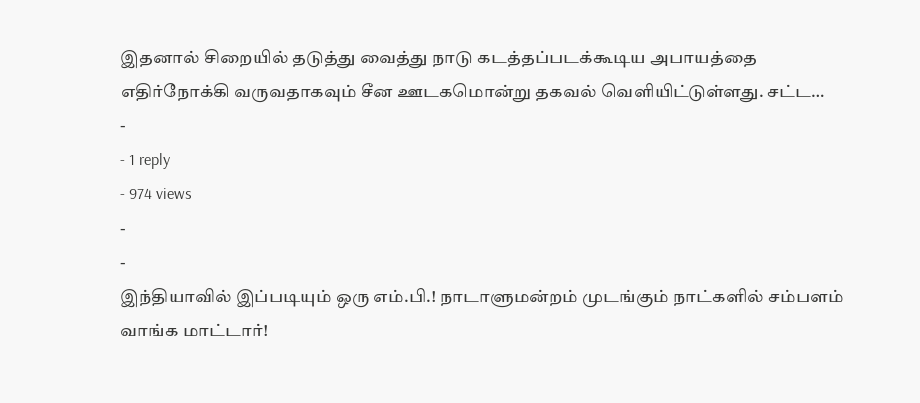இதனால் சிறையில் தடுத்து வைத்து நாடு கடத்தப்படக்கூடிய அபாயத்தை எதிர்நோக்கி வருவதாகவும் சீன ஊடகமொன்று தகவல் வெளியிட்டுள்ளது. சட்ட…
-
- 1 reply
- 974 views
-
-
இந்தியாவில் இப்படியும் ஒரு எம்.பி.! நாடாளுமன்றம் முடங்கும் நாட்களில் சம்பளம் வாங்க மாட்டார்!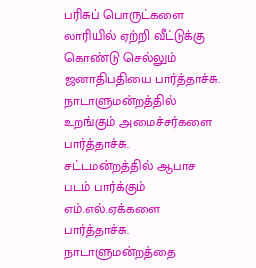பரிசுப் பொருட்களை லாரியில் ஏற்றி வீட்டுக்கு கொண்டு செல்லும் ஜனாதிபதியை பார்த்தாச்சு. நாடாளுமன்றத்தில் உறங்கும் அமைச்சர்களை பார்த்தாச்சு. சட்டமன்றத்தில் ஆபாச படம் பார்க்கும் எம்.எல்.ஏக்களை பார்த்தாச்சு. நாடாளுமன்றத்தை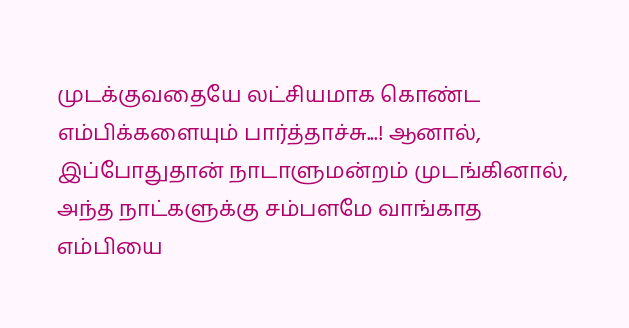முடக்குவதையே லட்சியமாக கொண்ட எம்பிக்களையும் பார்த்தாச்சு...! ஆனால், இப்போதுதான் நாடாளுமன்றம் முடங்கினால், அந்த நாட்களுக்கு சம்பளமே வாங்காத எம்பியை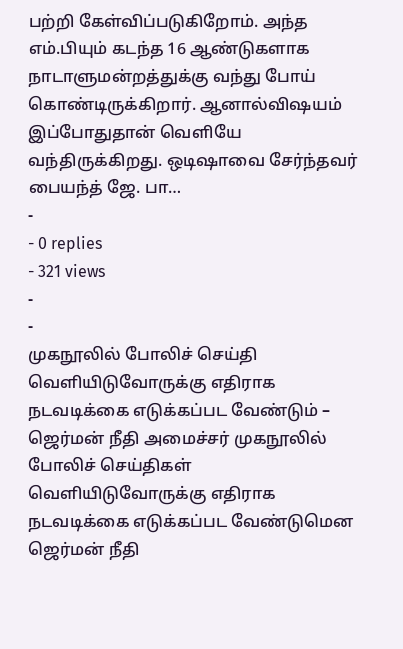பற்றி கேள்விப்படுகிறோம். அந்த எம்.பியும் கடந்த 16 ஆண்டுகளாக நாடாளுமன்றத்துக்கு வந்து போய் கொண்டிருக்கிறார். ஆனால்விஷயம் இப்போதுதான் வெளியே வந்திருக்கிறது. ஒடிஷாவை சேர்ந்தவர் பையந்த் ஜே. பா…
-
- 0 replies
- 321 views
-
-
முகநூலில் போலிச் செய்தி வெளியிடுவோருக்கு எதிராக நடவடிக்கை எடுக்கப்பட வேண்டும் – ஜெர்மன் நீதி அமைச்சர் முகநூலில் போலிச் செய்திகள் வெளியிடுவோருக்கு எதிராக நடவடிக்கை எடுக்கப்பட வேண்டுமென ஜெர்மன் நீதி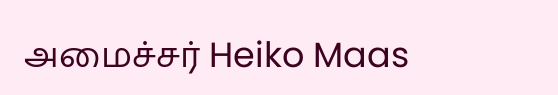அமைச்சர் Heiko Maas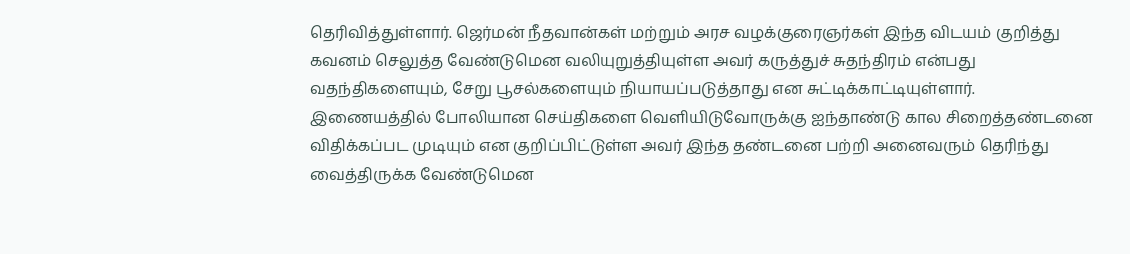தெரிவித்துள்ளார். ஜெர்மன் நீதவான்கள் மற்றும் அரச வழக்குரைஞர்கள் இந்த விடயம் குறித்து கவனம் செலுத்த வேண்டுமென வலியுறுத்தியுள்ள அவர் கருத்துச் சுதந்திரம் என்பது வதந்திகளையும், சேறு பூசல்களையும் நியாயப்படுத்தாது என சுட்டிக்காட்டியுள்ளார். இணையத்தில் போலியான செய்திகளை வெளியிடுவோருக்கு ஐந்தாண்டு கால சிறைத்தண்டனை விதிக்கப்பட முடியும் என குறிப்பிட்டுள்ள அவர் இந்த தண்டனை பற்றி அனைவரும் தெரிந்து வைத்திருக்க வேண்டுமென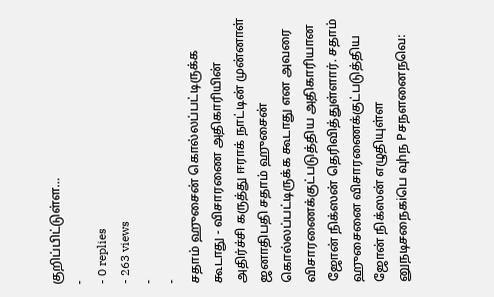குறிப்பிட்டுள்ள…
-
- 0 replies
- 263 views
-
-
சதாம் ஹுசைன் கொல்லப்பட்டிருக்க கூடாது - விசாரணை அதிகாரியின் அதிர்ச்சி கருத்து ஈராக் நாட்டின் முன்னாள் ஜனாதிபதி சதாம் ஹுசைன் கொல்லப்பட்டிருக்க கூடாது என அவரை விசாரணைக்குட்படுத்திய அதிகாரியான ஜோன் நிக்ஸன் தெரிவித்துள்ளார். சதாம் ஹுசைனை விசாரணைக்குட்படுத்திய ஜோன் நிக்ஸன் எழுதியுள்ள னுநடிசநைகiபெ வுhந Pசநளனைநவெ: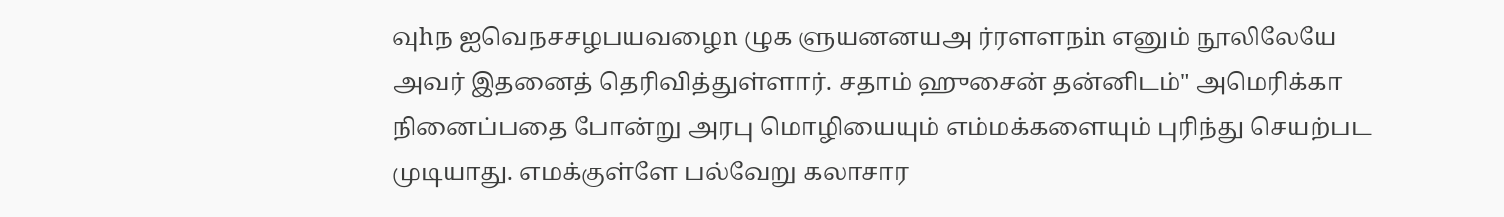வுhந ஐவெநசசழபயவழைn ழுக ளுயனனயஅ ர்ரளளநin எனும் நூலிலேயே அவர் இதனைத் தெரிவித்துள்ளார். சதாம் ஹுசைன் தன்னிடம்" அமெரிக்கா நினைப்பதை போன்று அரபு மொழியையும் எம்மக்களையும் புரிந்து செயற்பட முடியாது. எமக்குள்ளே பல்வேறு கலாசார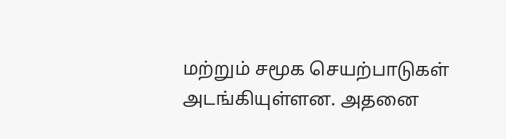மற்றும் சமூக செயற்பாடுகள் அடங்கியுள்ளன. அதனை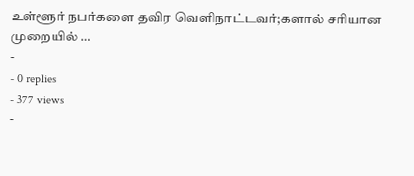உள்ளூர் நபர்களை தவிர வெளிநாட்டவர்;களால் சரியான முறையில் …
-
- 0 replies
- 377 views
-